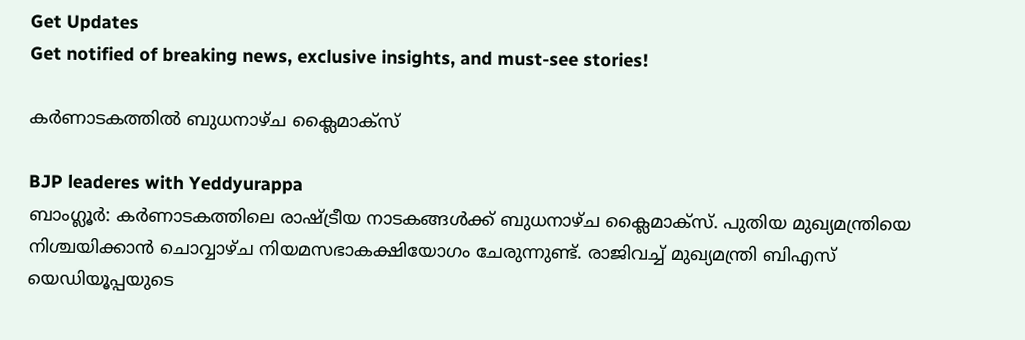Get Updates
Get notified of breaking news, exclusive insights, and must-see stories!

കര്‍ണാടകത്തില്‍ ബുധനാഴ്ച ക്ലൈമാക്‌സ്

BJP leaderes with Yeddyurappa
ബാംഗ്ലൂര്‍: കര്‍ണാടകത്തിലെ രാഷ്ട്രീയ നാടകങ്ങള്‍ക്ക് ബുധനാഴ്ച ക്ലൈമാക്‌സ്. പുതിയ മുഖ്യമന്ത്രിയെ നിശ്ചയിക്കാന്‍ ചൊവ്വാഴ്ച നിയമസഭാകക്ഷിയോഗം ചേരുന്നുണ്ട്. രാജിവച്ച് മുഖ്യമന്ത്രി ബിഎസ് യെഡിയൂപ്പയുടെ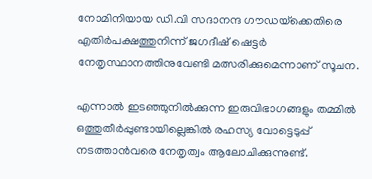നോമിനിയായ ഡി.വി സദാനന്ദ ഗൗഡയ്‌ക്കെതിരെ എതിര്‍പക്ഷത്തുനിന്ന് ജഗദീഷ് ഷെട്ടര്‍ നേതൃസ്ഥാനത്തിനുവേണ്ടി മത്സരിക്കുമെന്നാണ് സൂചന.

എന്നാല്‍ ഇടഞ്ഞുനില്‍ക്കുന്ന ഇരുവിഭാഗങ്ങളും തമ്മില്‍ ഒത്തുതീര്‍പ്പുണ്ടായില്ലെങ്കില്‍ രഹസ്യ വോട്ടെടുപ്പ് നടത്താന്‍വരെ നേതൃത്വം ആലോചിക്കുന്നുണ്ട്.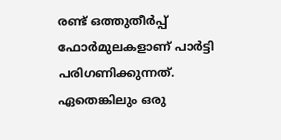രണ്ട് ഒത്തുതീര്‍പ്പ് ഫോര്‍മുലകളാണ് പാര്‍ട്ടി പരിഗണിക്കുന്നത്. ഏതെങ്കിലും ഒരു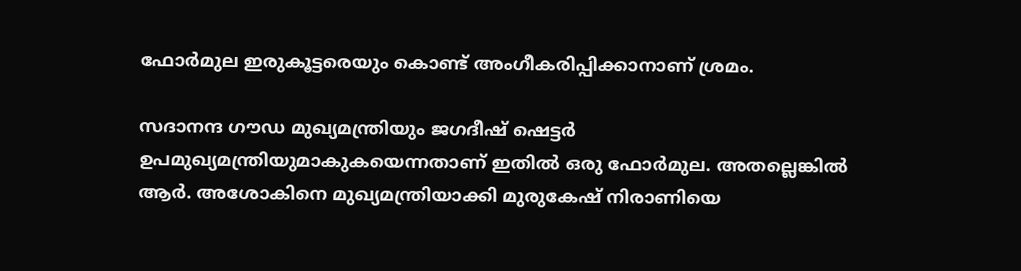ഫോര്‍മുല ഇരുകൂട്ടരെയും കൊണ്ട് അംഗീകരിപ്പിക്കാനാണ് ശ്രമം.

സദാനന്ദ ഗൗഡ മുഖ്യമന്ത്രിയും ജഗദീഷ് ഷെട്ടര്‍ ഉപമുഖ്യമന്ത്രിയുമാകുകയെന്നതാണ് ഇതില്‍ ഒരു ഫോര്‍മുല. അതല്ലെങ്കില്‍ ആര്‍. അശോകിനെ മുഖ്യമന്ത്രിയാക്കി മുരുകേഷ് നിരാണിയെ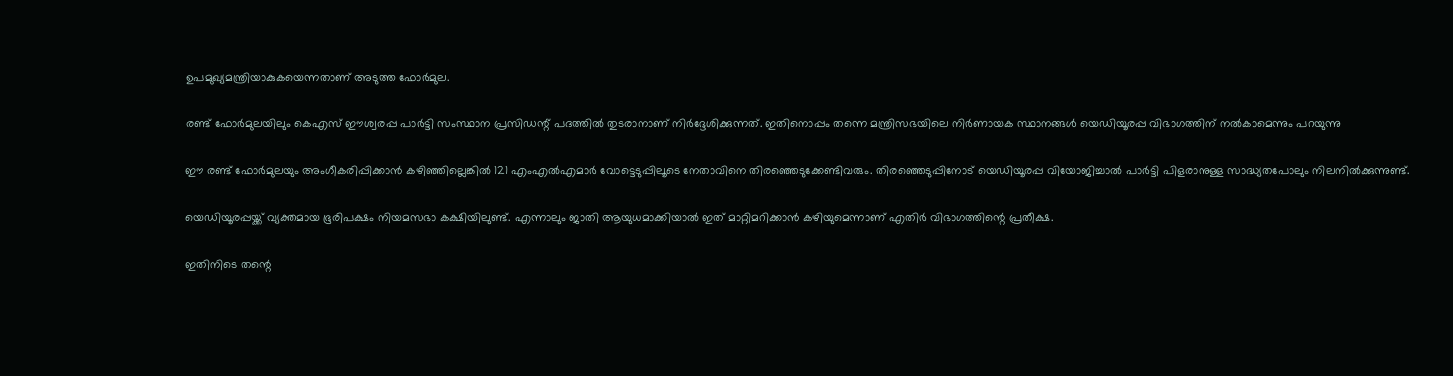ഉപമുഖ്യമന്ത്രിയാകുകയെന്നതാണ് അടുത്ത ഫോര്‍മുല.

രണ്ട് ഫോര്‍മുലയിലും കെഎസ് ഈശ്വരപ്പ പാര്‍ട്ടി സംസ്ഥാന പ്രസിഡന്റ് പദത്തില്‍ തുടരാനാണ് നിര്‍ദ്ദേശിക്കുന്നത്. ഇതിനൊപ്പം തന്നെ മന്ത്രിസഭയിലെ നിര്‍ണായക സ്ഥാനങ്ങള്‍ യെഡിയൂരപ്പ വിഭാഗത്തിന് നല്‍കാമെന്നും പറയുന്നു

ഈ രണ്ട് ഫോര്‍മുലയും അംഗീകരിപ്പിക്കാന്‍ കഴിഞ്ഞില്ലെങ്കില്‍ 121 എംഎല്‍എമാര്‍ വോട്ടെടുപ്പിലൂടെ നേതാവിനെ തിരഞ്ഞെടുക്കേണ്ടിവരും. തിരഞ്ഞെടുപ്പിനോട് യെഡിയൂരപ്പ വിയോജിച്ചാല്‍ പാര്‍ട്ടി പിളരാനുള്ള സാദ്ധ്യതപോലും നിലനില്‍ക്കുന്നുണ്ട്.

യെഡിയൂരപ്പയ്ക്ക് വ്യക്തമായ ഭൂരിപക്ഷം നിയമസഭാ കക്ഷിയിലുണ്ട്. എന്നാലും ജാതി ആയുധമാക്കിയാല്‍ ഇത് മാറ്റിമറിക്കാന്‍ കഴിയുമെന്നാണ് എതിര്‍ വിഭാഗത്തിന്റെ പ്രതീക്ഷ.

ഇതിനിടെ തന്റെ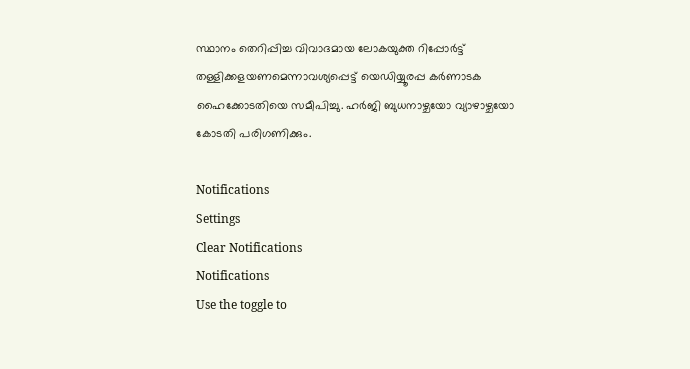സ്ഥാനം തെറിപ്പിച്ച വിവാദമായ ലോകയുക്ത റിപ്പോര്‍ട്ട് തള്ളിക്കളയണമെന്നാവശ്യപ്പെട്ട് യെഡിയ്യൂരപ്പ കര്‍ണാടക ഹൈക്കോടതിയെ സമീപിച്ചു. ഹര്‍ജി ബുധനാഴ്ചയോ വ്യാഴാഴ്ചയോ കോടതി പരിഗണിക്കും.

Notifications
Settings
Clear Notifications
Notifications
Use the toggle to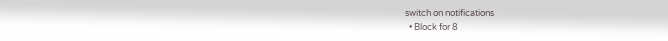switch on notifications
  • Block for 8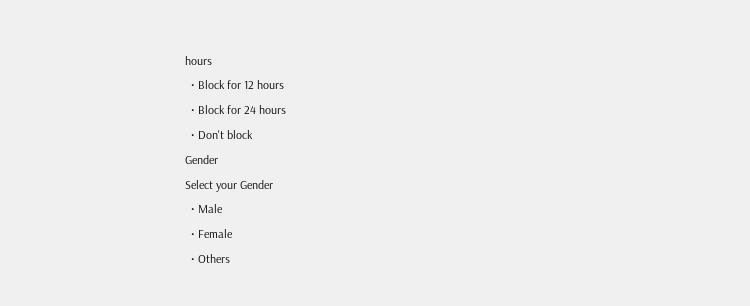hours
  • Block for 12 hours
  • Block for 24 hours
  • Don't block
Gender
Select your Gender
  • Male
  • Female
  • Others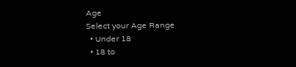Age
Select your Age Range
  • Under 18
  • 18 to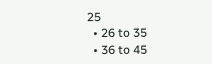25
  • 26 to 35
  • 36 to 45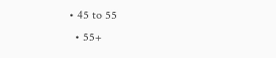• 45 to 55
  • 55+